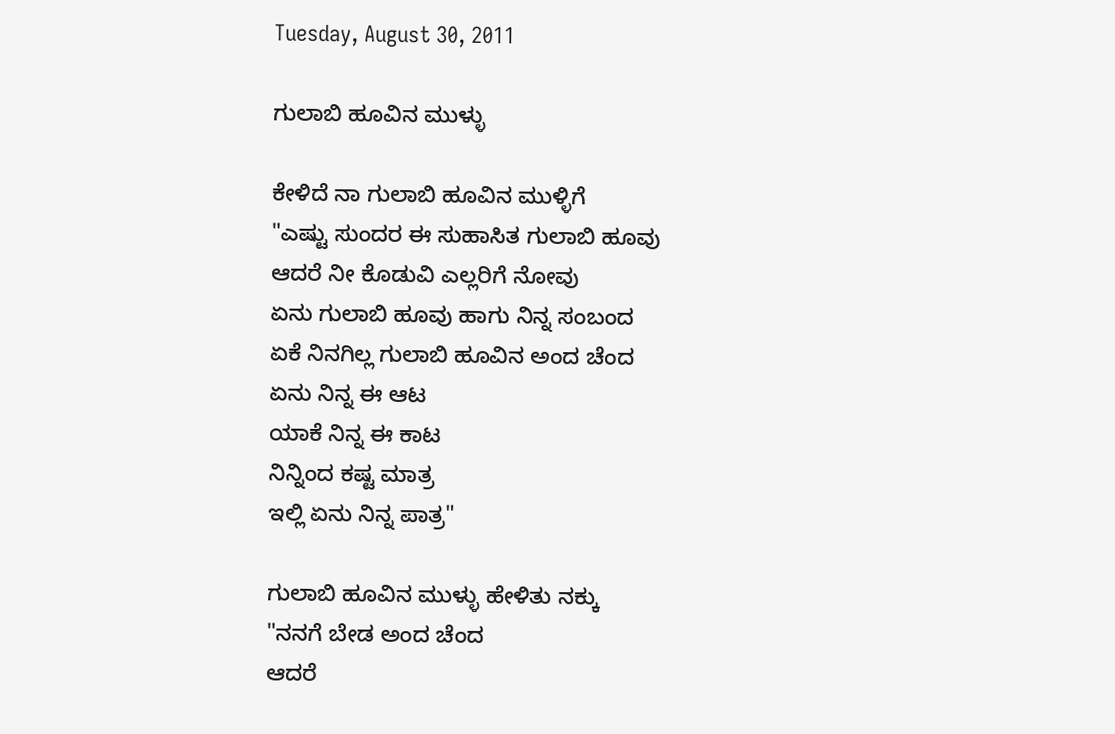Tuesday, August 30, 2011

ಗುಲಾಬಿ ಹೂವಿನ ಮುಳ್ಳು

ಕೇಳಿದೆ ನಾ ಗುಲಾಬಿ ಹೂವಿನ ಮುಳ್ಳಿಗೆ
"ಎಷ್ಟು ಸುಂದರ ಈ ಸುಹಾಸಿತ ಗುಲಾಬಿ ಹೂವು
ಆದರೆ ನೀ ಕೊಡುವಿ ಎಲ್ಲರಿಗೆ ನೋವು
ಏನು ಗುಲಾಬಿ ಹೂವು ಹಾಗು ನಿನ್ನ ಸಂಬಂದ
ಏಕೆ ನಿನಗಿಲ್ಲ ಗುಲಾಬಿ ಹೂವಿನ ಅಂದ ಚೆಂದ
ಏನು ನಿನ್ನ ಈ ಆಟ
ಯಾಕೆ ನಿನ್ನ ಈ ಕಾಟ
ನಿನ್ನಿಂದ ಕಷ್ಟ ಮಾತ್ರ
ಇಲ್ಲಿ ಏನು ನಿನ್ನ ಪಾತ್ರ"

ಗುಲಾಬಿ ಹೂವಿನ ಮುಳ್ಳು ಹೇಳಿತು ನಕ್ಕು
"ನನಗೆ ಬೇಡ ಅಂದ ಚೆಂದ
ಆದರೆ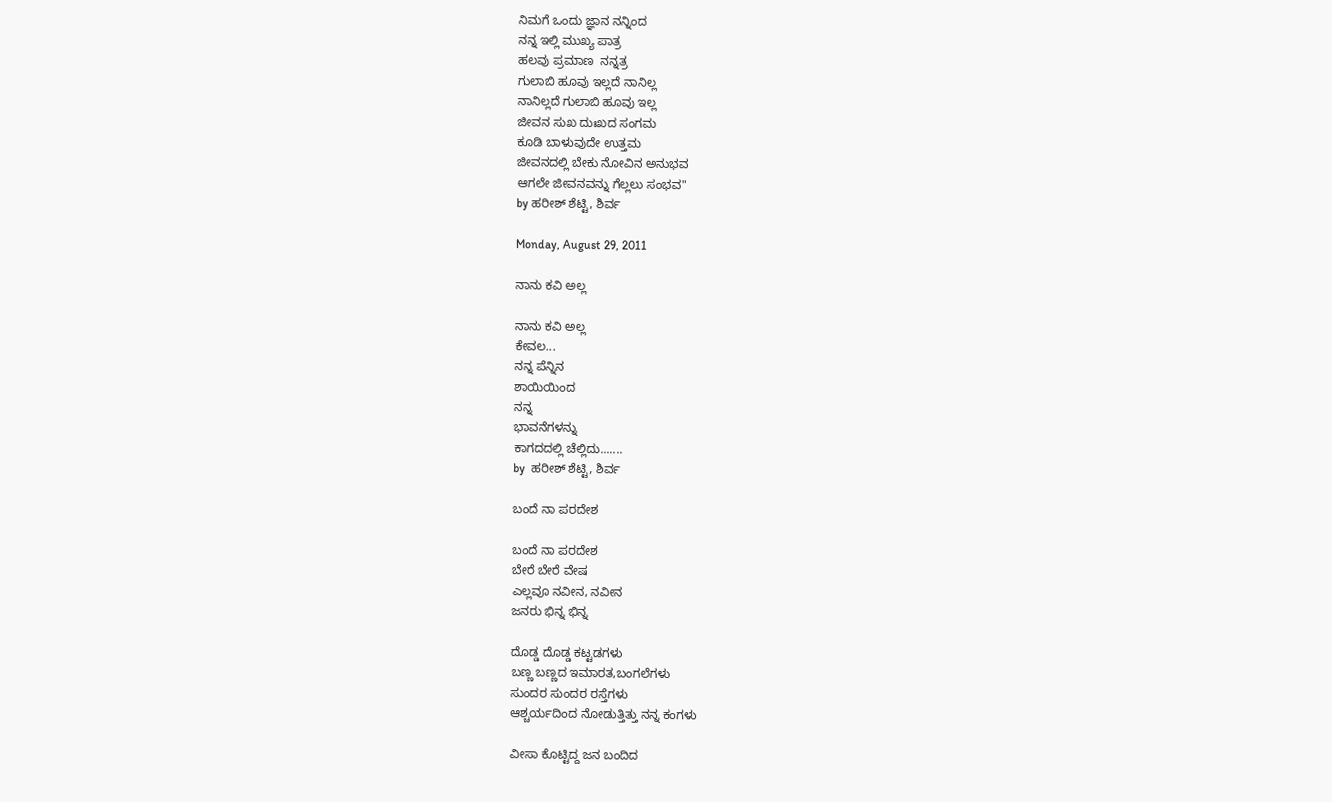ನಿಮಗೆ ಒಂದು ಜ್ಞಾನ ನನ್ನಿಂದ
ನನ್ನ ಇಲ್ಲಿ ಮುಖ್ಯ ಪಾತ್ರ
ಹಲವು ಪ್ರಮಾಣ  ನನ್ನತ್ರ
ಗುಲಾಬಿ ಹೂವು ಇಲ್ಲದೆ ನಾನಿಲ್ಲ
ನಾನಿಲ್ಲದೆ ಗುಲಾಬಿ ಹೂವು ಇಲ್ಲ
ಜೀವನ ಸುಖ ದುಃಖದ ಸಂಗಮ
ಕೂಡಿ ಬಾಳುವುದೇ ಉತ್ತಮ
ಜೀವನದಲ್ಲಿ ಬೇಕು ನೋವಿನ ಅನುಭವ
ಆಗಲೇ ಜೀವನವನ್ನು ಗೆಲ್ಲಲು ಸಂಭವ"
by ಹರೀಶ್ ಶೆಟ್ಟಿ, ಶಿರ್ವ

Monday, August 29, 2011

ನಾನು ಕವಿ ಅಲ್ಲ

ನಾನು ಕವಿ ಅಲ್ಲ
ಕೇವಲ...
ನನ್ನ ಪೆನ್ನಿನ
ಶಾಯಿಯಿಂದ
ನನ್ನ
ಭಾವನೆಗಳನ್ನು
ಕಾಗದದಲ್ಲಿ ಚೆಲ್ಲಿದು.......
by  ಹರೀಶ್ ಶೆಟ್ಟಿ, ಶಿರ್ವ

ಬಂದೆ ನಾ ಪರದೇಶ

ಬಂದೆ ನಾ ಪರದೇಶ
ಬೇರೆ ಬೇರೆ ವೇಷ
ಎಲ್ಲವೂ ನವೀನ, ನವೀನ
ಜನರು ಭಿನ್ನ ಭಿನ್ನ

ದೊಡ್ಡ ದೊಡ್ಡ ಕಟ್ಟಡಗಳು
ಬಣ್ಣ ಬಣ್ಣದ ಇಮಾರತ,ಬಂಗಲೆಗಳು
ಸುಂದರ ಸುಂದರ ರಸ್ತೆಗಳು
ಆಶ್ಚರ್ಯದಿಂದ ನೋಡುತ್ತಿತ್ತು ನನ್ನ ಕಂಗಳು

ವೀಸಾ ಕೊಟ್ಟಿದ್ದ ಜನ ಬಂದಿದ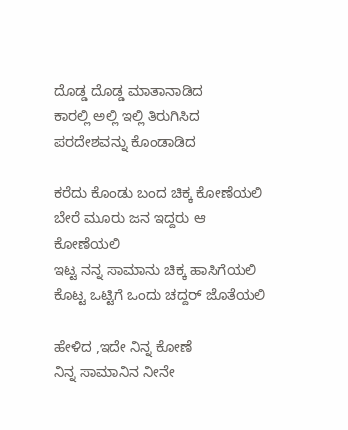ದೊಡ್ಡ ದೊಡ್ಡ ಮಾತಾನಾಡಿದ
ಕಾರಲ್ಲಿ ಅಲ್ಲಿ ಇಲ್ಲಿ ತಿರುಗಿಸಿದ
ಪರದೇಶವನ್ನು ಕೊಂಡಾಡಿದ

ಕರೆದು ಕೊಂಡು ಬಂದ ಚಿಕ್ಕ ಕೋಣೆಯಲಿ
ಬೇರೆ ಮೂರು ಜನ ಇದ್ದರು ಆ ಕೋಣೆಯಲಿ
ಇಟ್ಟ ನನ್ನ ಸಾಮಾನು ಚಿಕ್ಕ ಹಾಸಿಗೆಯಲಿ
ಕೊಟ್ಟ ಒಟ್ಟಿಗೆ ಒಂದು ಚದ್ದರ್ ಜೊತೆಯಲಿ

ಹೇಳಿದ ,ಇದೇ ನಿನ್ನ ಕೋಣೆ
ನಿನ್ನ ಸಾಮಾನಿನ ನೀನೇ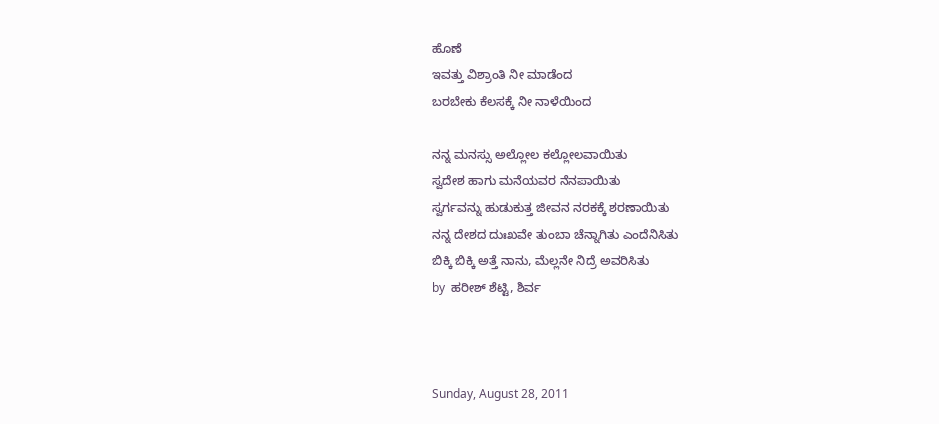ಹೊಣೆ
ಇವತ್ತು ವಿಶ್ರಾಂತಿ ನೀ ಮಾಡೆಂದ
ಬರಬೇಕು ಕೆಲಸಕ್ಕೆ ನೀ ನಾಳೆಯಿಂದ

ನನ್ನ ಮನಸ್ಸು ಅಲ್ಲೋಲ ಕಲ್ಲೋಲವಾಯಿತು
ಸ್ವದೇಶ ಹಾಗು ಮನೆಯವರ ನೆನಪಾಯಿತು
ಸ್ವರ್ಗವನ್ನು ಹುಡುಕುತ್ತ ಜೀವನ ನರಕಕ್ಕೆ ಶರಣಾಯಿತು
ನನ್ನ ದೇಶದ ದುಃಖವೇ ತುಂಬಾ ಚೆನ್ನಾಗಿತು ಎಂದೆನಿಸಿತು
ಬಿಕ್ಕಿ ಬಿಕ್ಕಿ ಅತ್ತೆ ನಾನು, ಮೆಲ್ಲನೇ ನಿದ್ರೆ ಅವರಿಸಿತು
by  ಹರೀಶ್ ಶೆಟ್ಟಿ, ಶಿರ್ವ



Sunday, August 28, 2011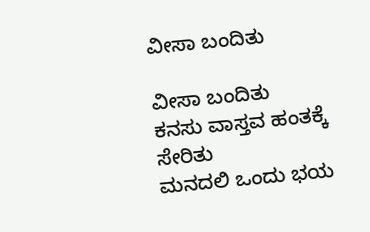ವೀಸಾ ಬಂದಿತು

ವೀಸಾ ಬಂದಿತು
ಕನಸು ವಾಸ್ತವ ಹಂತಕ್ಕೆ ಸೇರಿತು
ಮನದಲಿ ಒಂದು ಭಯ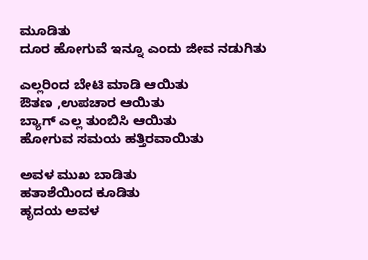ಮೂಡಿತು
ದೂರ ಹೋಗುವೆ ಇನ್ನೂ ಎಂದು ಜೀವ ನಡುಗಿತು

ಎಲ್ಲರಿಂದ ಬೇಟಿ ಮಾಡಿ ಆಯಿತು
ಔತಣ ,ಉಪಚಾರ ಆಯಿತು
ಬ್ಯಾಗ್ ಎಲ್ಲ ತುಂಬಿಸಿ ಆಯಿತು
ಹೋಗುವ ಸಮಯ ಹತ್ತಿರವಾಯಿತು

ಅವಳ ಮುಖ ಬಾಡಿತು
ಹತಾಶೆಯಿಂದ ಕೂಡಿತು
ಹೃದಯ ಅವಳ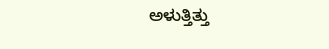ಅಳುತ್ತಿತ್ತು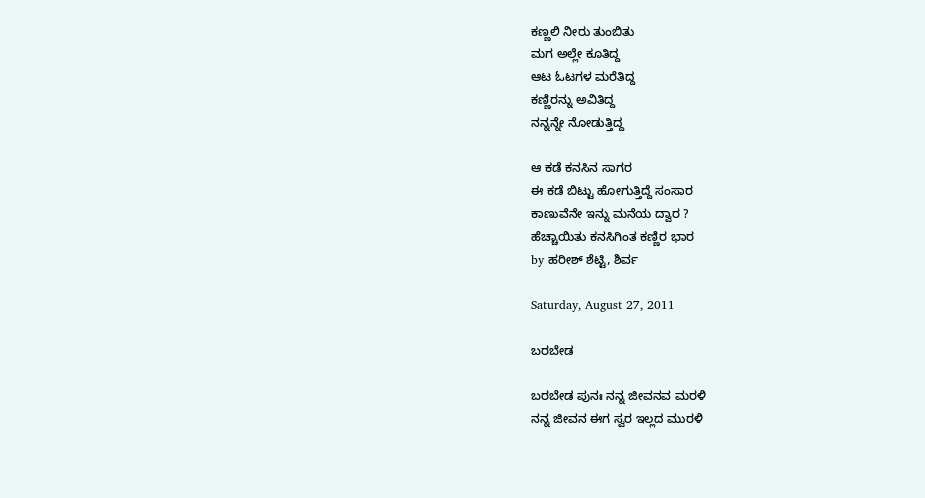ಕಣ್ಣಲಿ ನೀರು ತುಂಬಿತು
ಮಗ ಅಲ್ಲೇ ಕೂತಿದ್ದ
ಆಟ ಓಟಗಳ ಮರೆತಿದ್ದ
ಕಣ್ಣಿರನ್ನು ಅವಿತಿದ್ದ
ನನ್ನನ್ನೇ ನೋಡುತ್ತಿದ್ದ

ಆ ಕಡೆ ಕನಸಿನ ಸಾಗರ
ಈ ಕಡೆ ಬಿಟ್ಟು ಹೋಗುತ್ತಿದ್ದೆ ಸಂಸಾರ
ಕಾಣುವೆನೇ ಇನ್ನು ಮನೆಯ ದ್ವಾರ ?
ಹೆಚ್ಚಾಯಿತು ಕನಸಿಗಿಂತ ಕಣ್ಣಿರ ಭಾರ
by ಹರೀಶ್ ಶೆಟ್ಟಿ, ಶಿರ್ವ

Saturday, August 27, 2011

ಬರಬೇಡ

ಬರಬೇಡ ಪುನಃ ನನ್ನ ಜೀವನವ ಮರಳಿ
ನನ್ನ ಜೀವನ ಈಗ ಸ್ವರ ಇಲ್ಲದ ಮುರಳಿ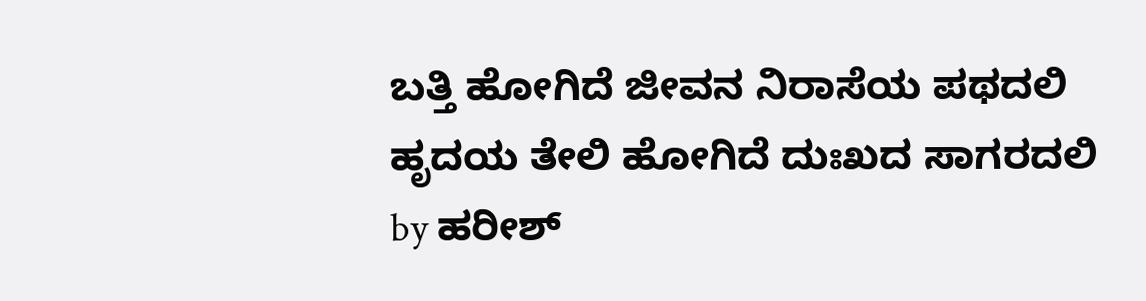ಬತ್ತಿ ಹೋಗಿದೆ ಜೀವನ ನಿರಾಸೆಯ ಪಥದಲಿ
ಹೃದಯ ತೇಲಿ ಹೋಗಿದೆ ದುಃಖದ ಸಾಗರದಲಿ
by ಹರೀಶ್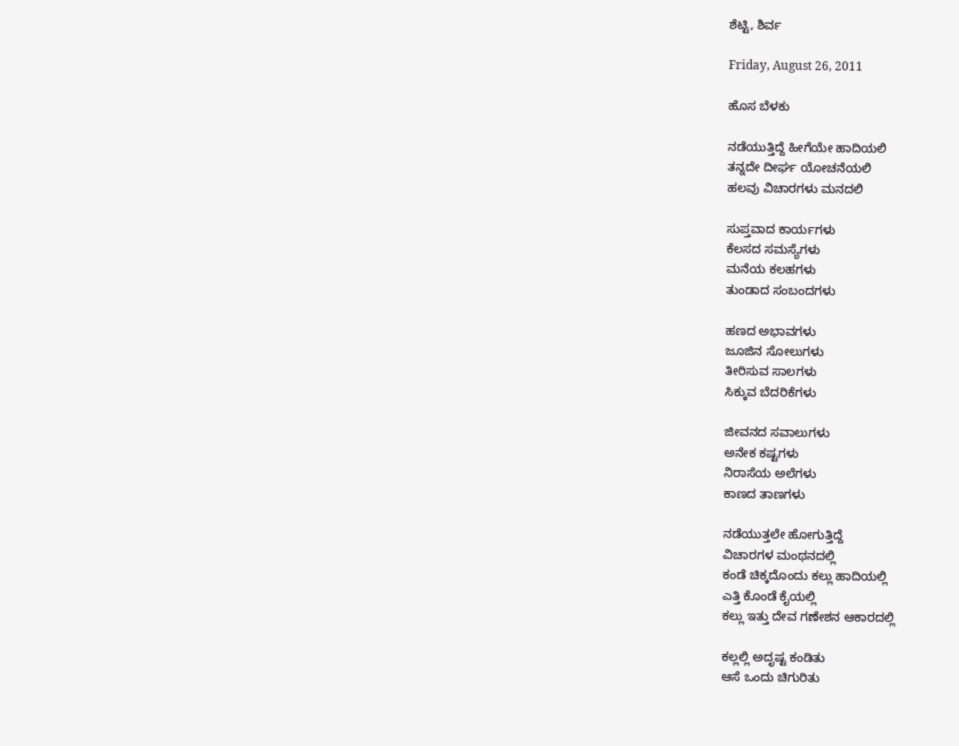ಶೆಟ್ಟಿ, ಶಿರ್ವ

Friday, August 26, 2011

ಹೊಸ ಬೆಳಕು

ನಡೆಯುತ್ತಿದ್ದೆ ಹೀಗೆಯೇ ಹಾದಿಯಲಿ
ತನ್ನದೇ ದೀರ್ಘ ಯೋಚನೆಯಲಿ
ಹಲವು ವಿಚಾರಗಳು ಮನದಲಿ

ಸುಪ್ತವಾದ ಕಾರ್ಯಗಳು
ಕೆಲಸದ ಸಮಸ್ಯೆಗಳು
ಮನೆಯ ಕಲಹಗಳು
ತುಂಡಾದ ಸಂಬಂದಗಳು

ಹಣದ ಅಭಾವಗಳು
ಜೂಜಿನ ಸೋಲುಗಳು
ತೀರಿಸುವ ಸಾಲಗಳು
ಸಿಕ್ಕುವ ಬೆದರಿಕೆಗಳು

ಜೀವನದ ಸವಾಲುಗಳು
ಅನೇಕ ಕಷ್ಟಗಳು
ನಿರಾಸೆಯ ಅಲೆಗಳು
ಕಾಣದ ತಾಣಗಳು

ನಡೆಯುತ್ತಲೇ ಹೋಗುತ್ತಿದ್ದೆ
ವಿಚಾರಗಳ ಮಂಥನದಲ್ಲಿ
ಕಂಡೆ ಚಿಕ್ಕದೊಂದು ಕಲ್ಲು ಹಾದಿಯಲ್ಲಿ
ಎತ್ತಿ ಕೊಂಡೆ ಕೈಯಲ್ಲಿ
ಕಲ್ಲು ಇತ್ತು ದೇವ ಗಣೇಶನ ಆಕಾರದಲ್ಲಿ

ಕಲ್ಲಲ್ಲಿ ಅದೃಷ್ಟ ಕಂಡಿತು
ಆಸೆ ಒಂದು ಚಿಗುರಿತು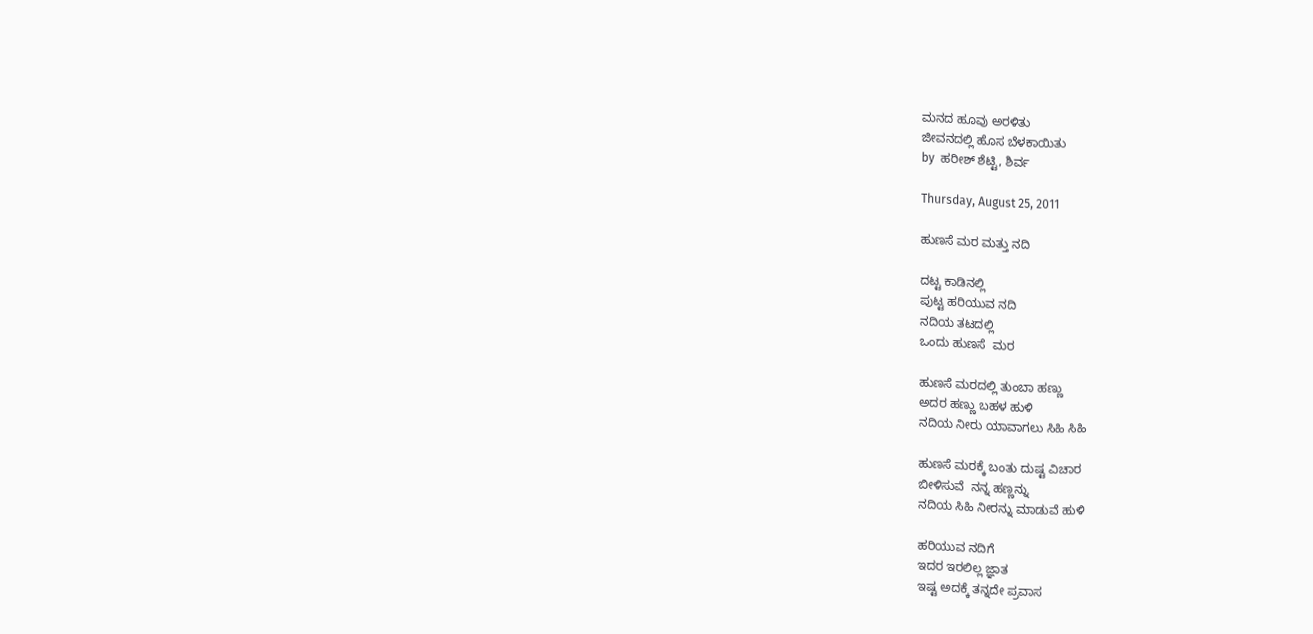ಮನದ ಹೂವು ಅರಳಿತು
ಜೀವನದಲ್ಲಿ ಹೊಸ ಬೆಳಕಾಯಿತು
by  ಹರೀಶ್ ಶೆಟ್ಟಿ, ಶಿರ್ವ

Thursday, August 25, 2011

ಹುಣಸೆ ಮರ ಮತ್ತು ನದಿ

ದಟ್ಟ ಕಾಡಿನಲ್ಲಿ
ಪುಟ್ಟ ಹರಿಯುವ ನದಿ
ನದಿಯ ತಟದಲ್ಲಿ
ಒಂದು ಹುಣಸೆ  ಮರ

ಹುಣಸೆ ಮರದಲ್ಲಿ ತುಂಬಾ ಹಣ್ಣು
ಅದರ ಹಣ್ಣು ಬಹಳ ಹುಳಿ
ನದಿಯ ನೀರು ಯಾವಾಗಲು ಸಿಹಿ ಸಿಹಿ

ಹುಣಸೆ ಮರಕ್ಕೆ ಬಂತು ದುಷ್ಟ ವಿಚಾರ
ಬೀಳಿಸುವೆ  ನನ್ನ ಹಣ್ಣನ್ನು
ನದಿಯ ಸಿಹಿ ನೀರನ್ನು ಮಾಡುವೆ ಹುಳಿ

ಹರಿಯುವ ನದಿಗೆ
ಇದರ ಇರಲಿಲ್ಲ ಜ್ಞಾತ
ಇಷ್ಟ ಅದಕ್ಕೆ ತನ್ನದೇ ಪ್ರವಾಸ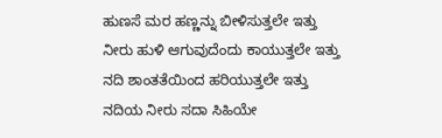ಹುಣಸೆ ಮರ ಹಣ್ಣನ್ನು ಬೀಳಿಸುತ್ತಲೇ ಇತ್ತು
ನೀರು ಹುಳಿ ಆಗುವುದೆಂದು ಕಾಯುತ್ತಲೇ ಇತ್ತು
ನದಿ ಶಾಂತತೆಯಿಂದ ಹರಿಯುತ್ತಲೇ ಇತ್ತು
ನದಿಯ ನೀರು ಸದಾ ಸಿಹಿಯೇ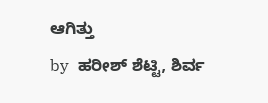ಆಗಿತ್ತು
by  ಹರೀಶ್ ಶೆಟ್ಟಿ, ಶಿರ್ವ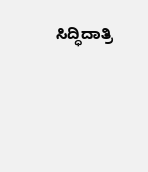ಸಿದ್ಧಿದಾತ್ರಿ